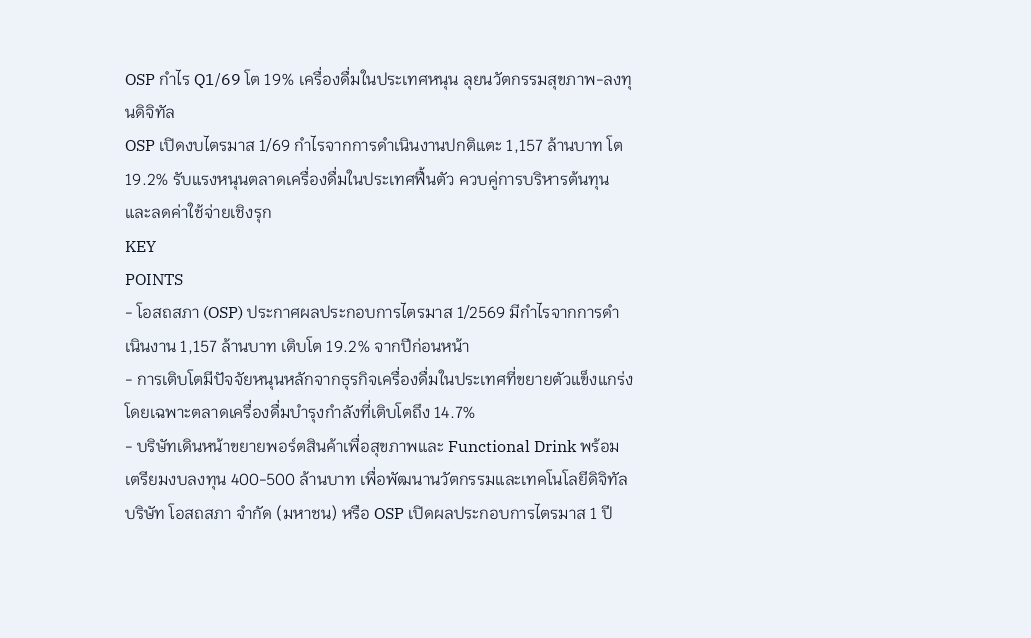OSP กำไร Q1/69 โต 19% เครื่องดื่มในประเทศหนุน ลุยนวัตกรรมสุขภาพ-ลงทุนดิจิทัล
OSP เปิดงบไตรมาส 1/69 กำไรจากการดำเนินงานปกติแตะ 1,157 ล้านบาท โต 19.2% รับแรงหนุนตลาดเครื่องดื่มในประเทศฟื้นตัว ควบคู่การบริหารต้นทุนและลดค่าใช้จ่ายเชิงรุก
KEY
POINTS
- โอสถสภา (OSP) ประกาศผลประกอบการไตรมาส 1/2569 มีกำไรจากการดำเนินงาน 1,157 ล้านบาท เติบโต 19.2% จากปีก่อนหน้า
- การเติบโตมีปัจจัยหนุนหลักจากธุรกิจเครื่องดื่มในประเทศที่ขยายตัวแข็งแกร่ง โดยเฉพาะตลาดเครื่องดื่มบำรุงกำลังที่เติบโตถึง 14.7%
- บริษัทเดินหน้าขยายพอร์ตสินค้าเพื่อสุขภาพและ Functional Drink พร้อมเตรียมงบลงทุน 400-500 ล้านบาท เพื่อพัฒนานวัตกรรมและเทคโนโลยีดิจิทัล
บริษัท โอสถสภา จำกัด (มหาชน) หรือ OSP เปิดผลประกอบการไตรมาส 1 ปี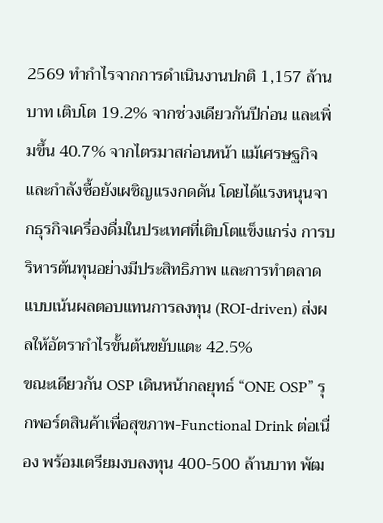2569 ทำกำไรจากการดำเนินงานปกติ 1,157 ล้านบาท เติบโต 19.2% จากช่วงเดียวกันปีก่อน และเพิ่มขึ้น 40.7% จากไตรมาสก่อนหน้า แม้เศรษฐกิจและกำลังซื้อยังเผชิญแรงกดดัน โดยได้แรงหนุนจากธุรกิจเครื่องดื่มในประเทศที่เติบโตแข็งแกร่ง การบริหารต้นทุนอย่างมีประสิทธิภาพ และการทำตลาดแบบเน้นผลตอบแทนการลงทุน (ROI-driven) ส่งผลให้อัตรากำไรขั้นต้นขยับแตะ 42.5%
ขณะเดียวกัน OSP เดินหน้ากลยุทธ์ “ONE OSP” รุกพอร์ตสินค้าเพื่อสุขภาพ-Functional Drink ต่อเนื่อง พร้อมเตรียมงบลงทุน 400-500 ล้านบาท พัฒ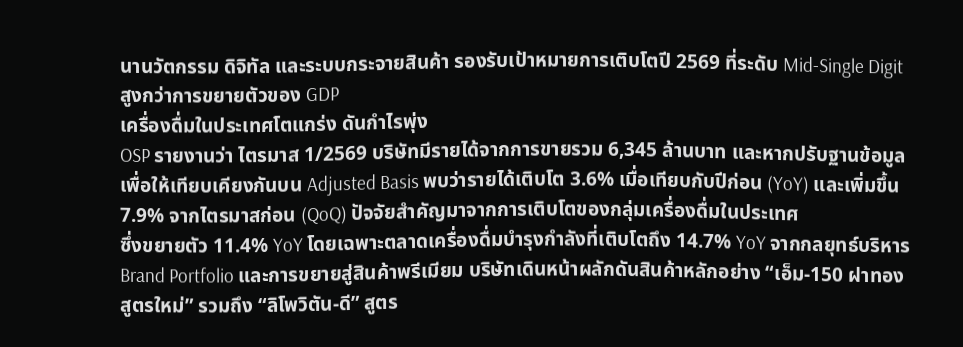นานวัตกรรม ดิจิทัล และระบบกระจายสินค้า รองรับเป้าหมายการเติบโตปี 2569 ที่ระดับ Mid-Single Digit สูงกว่าการขยายตัวของ GDP
เครื่องดื่มในประเทศโตแกร่ง ดันกำไรพุ่ง
OSP รายงานว่า ไตรมาส 1/2569 บริษัทมีรายได้จากการขายรวม 6,345 ล้านบาท และหากปรับฐานข้อมูลเพื่อให้เทียบเคียงกันบน Adjusted Basis พบว่ารายได้เติบโต 3.6% เมื่อเทียบกับปีก่อน (YoY) และเพิ่มขึ้น 7.9% จากไตรมาสก่อน (QoQ) ปัจจัยสำคัญมาจากการเติบโตของกลุ่มเครื่องดื่มในประเทศ
ซึ่งขยายตัว 11.4% YoY โดยเฉพาะตลาดเครื่องดื่มบำรุงกำลังที่เติบโตถึง 14.7% YoY จากกลยุทธ์บริหาร Brand Portfolio และการขยายสู่สินค้าพรีเมียม บริษัทเดินหน้าผลักดันสินค้าหลักอย่าง “เอ็ม-150 ฝาทอง สูตรใหม่” รวมถึง “ลิโพวิตัน-ดี” สูตร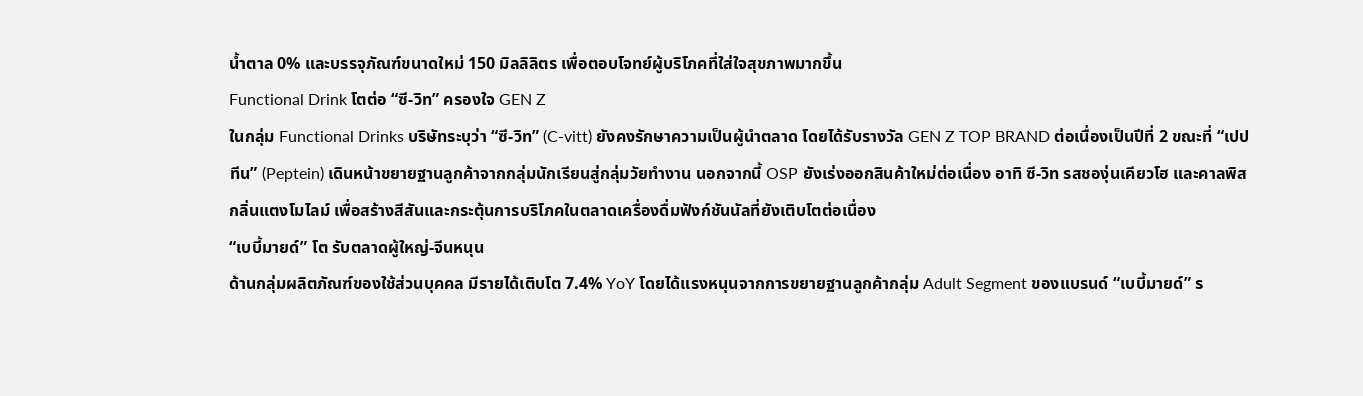น้ำตาล 0% และบรรจุภัณฑ์ขนาดใหม่ 150 มิลลิลิตร เพื่อตอบโจทย์ผู้บริโภคที่ใส่ใจสุขภาพมากขึ้น
Functional Drink โตต่อ “ซี-วิท” ครองใจ GEN Z
ในกลุ่ม Functional Drinks บริษัทระบุว่า “ซี-วิท” (C-vitt) ยังคงรักษาความเป็นผู้นำตลาด โดยได้รับรางวัล GEN Z TOP BRAND ต่อเนื่องเป็นปีที่ 2 ขณะที่ “เปปทีน” (Peptein) เดินหน้าขยายฐานลูกค้าจากกลุ่มนักเรียนสู่กลุ่มวัยทำงาน นอกจากนี้ OSP ยังเร่งออกสินค้าใหม่ต่อเนื่อง อาทิ ซี-วิท รสชองุ่นเคียวโฮ และคาลพิส กลิ่นแตงโมไลม์ เพื่อสร้างสีสันและกระตุ้นการบริโภคในตลาดเครื่องดื่มฟังก์ชันนัลที่ยังเติบโตต่อเนื่อง
“เบบี้มายด์” โต รับตลาดผู้ใหญ่-จีนหนุน
ด้านกลุ่มผลิตภัณฑ์ของใช้ส่วนบุคคล มีรายได้เติบโต 7.4% YoY โดยได้แรงหนุนจากการขยายฐานลูกค้ากลุ่ม Adult Segment ของแบรนด์ “เบบี้มายด์” ร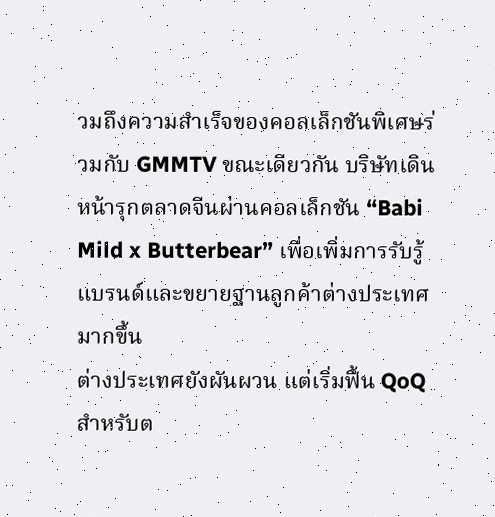วมถึงความสำเร็จของคอลเล็กชันพิเศษร่วมกับ GMMTV ขณะเดียวกัน บริษัทเดินหน้ารุกตลาดจีนผ่านคอลเล็กชัน “Babi Mild x Butterbear” เพื่อเพิ่มการรับรู้แบรนด์และขยายฐานลูกค้าต่างประเทศมากขึ้น
ต่างประเทศยังผันผวน แต่เริ่มฟื้น QoQ
สำหรับต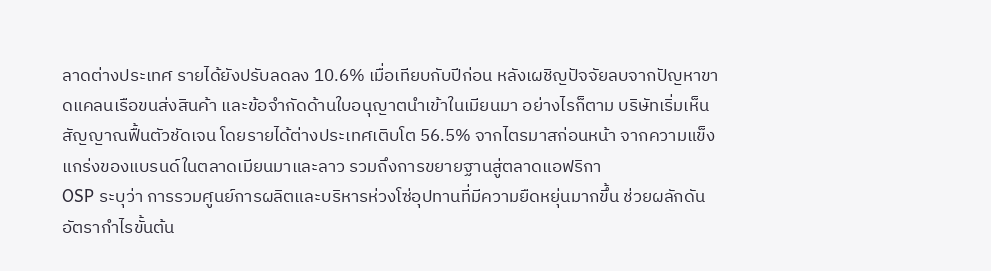ลาดต่างประเทศ รายได้ยังปรับลดลง 10.6% เมื่อเทียบกับปีก่อน หลังเผชิญปัจจัยลบจากปัญหาขาดแคลนเรือขนส่งสินค้า และข้อจำกัดด้านใบอนุญาตนำเข้าในเมียนมา อย่างไรก็ตาม บริษัทเริ่มเห็นสัญญาณฟื้นตัวชัดเจน โดยรายได้ต่างประเทศเติบโต 56.5% จากไตรมาสก่อนหน้า จากความแข็งแกร่งของแบรนด์ในตลาดเมียนมาและลาว รวมถึงการขยายฐานสู่ตลาดแอฟริกา
OSP ระบุว่า การรวมศูนย์การผลิตและบริหารห่วงโซ่อุปทานที่มีความยืดหยุ่นมากขึ้น ช่วยผลักดันอัตรากำไรขั้นต้น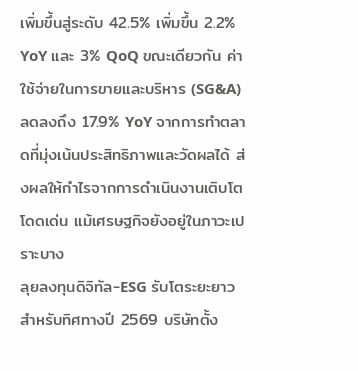เพิ่มขึ้นสู่ระดับ 42.5% เพิ่มขึ้น 2.2% YoY และ 3% QoQ ขณะเดียวกัน ค่าใช้จ่ายในการขายและบริหาร (SG&A) ลดลงถึง 17.9% YoY จากการทำตลาดที่มุ่งเน้นประสิทธิภาพและวัดผลได้ ส่งผลให้กำไรจากการดำเนินงานเติบโตโดดเด่น แม้เศรษฐกิจยังอยู่ในภาวะเปราะบาง
ลุยลงทุนดิจิทัล-ESG รับโตระยะยาว
สำหรับทิศทางปี 2569 บริษัทตั้ง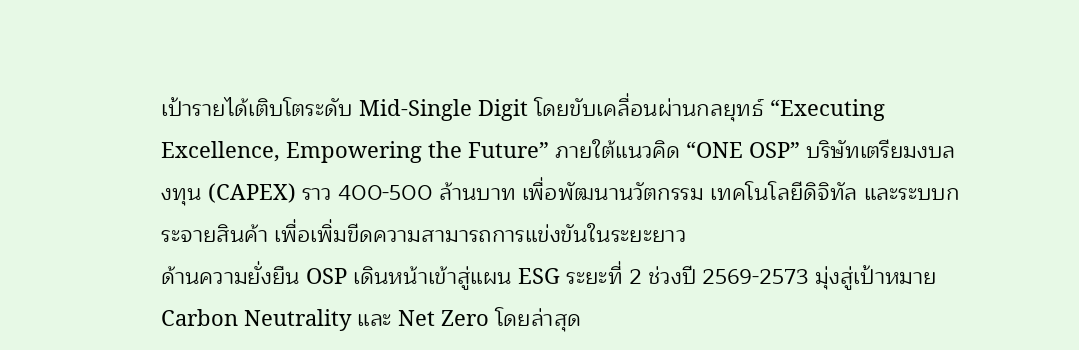เป้ารายได้เติบโตระดับ Mid-Single Digit โดยขับเคลื่อนผ่านกลยุทธ์ “Executing Excellence, Empowering the Future” ภายใต้แนวคิด “ONE OSP” บริษัทเตรียมงบลงทุน (CAPEX) ราว 400-500 ล้านบาท เพื่อพัฒนานวัตกรรม เทคโนโลยีดิจิทัล และระบบกระจายสินค้า เพื่อเพิ่มขีดความสามารถการแข่งขันในระยะยาว
ด้านความยั่งยืน OSP เดินหน้าเข้าสู่แผน ESG ระยะที่ 2 ช่วงปี 2569-2573 มุ่งสู่เป้าหมาย Carbon Neutrality และ Net Zero โดยล่าสุด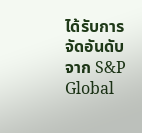ได้รับการจัดอันดับจาก S&P Global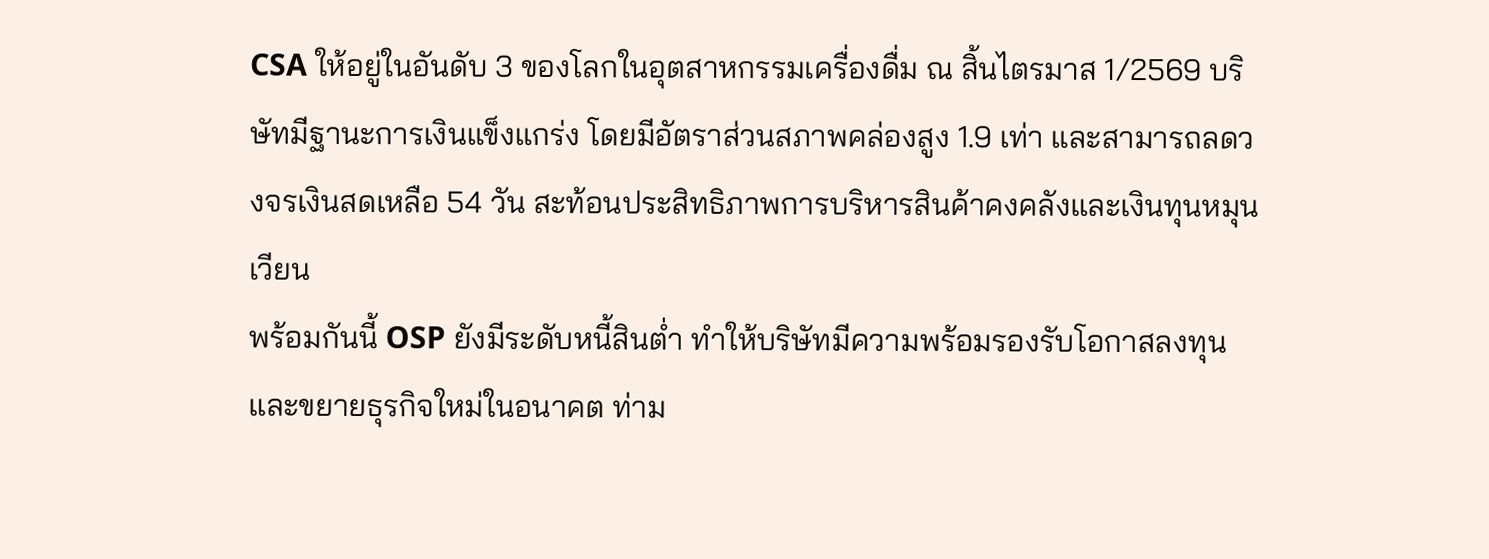CSA ให้อยู่ในอันดับ 3 ของโลกในอุตสาหกรรมเครื่องดื่ม ณ สิ้นไตรมาส 1/2569 บริษัทมีฐานะการเงินแข็งแกร่ง โดยมีอัตราส่วนสภาพคล่องสูง 1.9 เท่า และสามารถลดวงจรเงินสดเหลือ 54 วัน สะท้อนประสิทธิภาพการบริหารสินค้าคงคลังและเงินทุนหมุนเวียน
พร้อมกันนี้ OSP ยังมีระดับหนี้สินต่ำ ทำให้บริษัทมีความพร้อมรองรับโอกาสลงทุนและขยายธุรกิจใหม่ในอนาคต ท่าม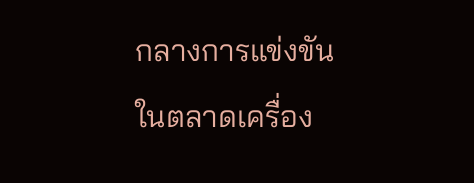กลางการแข่งขันในตลาดเครื่อง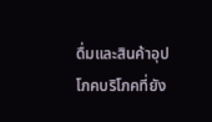ดื่มและสินค้าอุปโภคบริโภคที่ยัง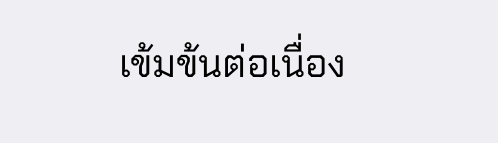เข้มข้นต่อเนื่อง